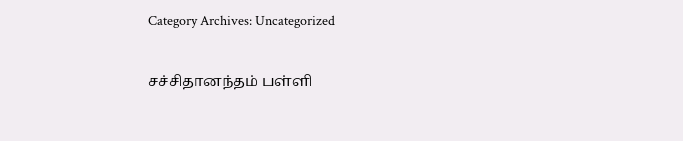Category Archives: Uncategorized

சச்சிதானந்தம் பள்ளி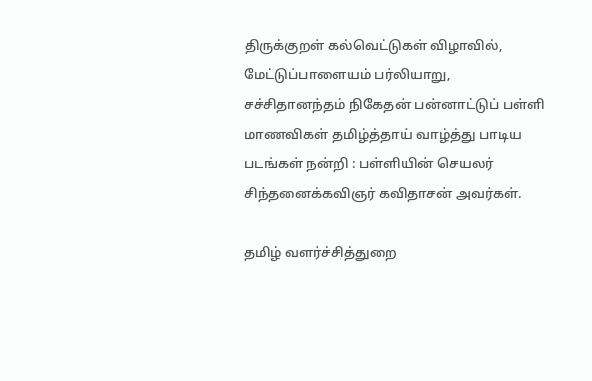திருக்குறள் கல்வெட்டுகள் விழாவில், மேட்டுப்பாளையம் பர்லியாறு, சச்சிதானந்தம் நிகேதன் பன்னாட்டுப் பள்ளி மாணவிகள் தமிழ்த்தாய் வாழ்த்து பாடிய படங்கள் நன்றி : பள்ளியின் செயலர் சிந்தனைக்கவிஞர் கவிதாசன் அவர்கள்.

தமிழ் வளர்ச்சித்துறை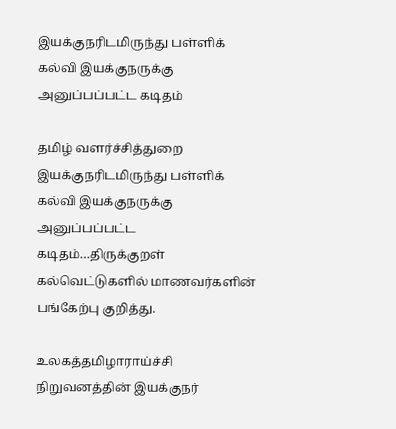இயக்குநரிடமிருந்து பள்ளிக் கல்வி இயக்குநருக்கு அனுப்பப்பட்ட கடிதம்

தமிழ் வளர்ச்சித்துறை இயக்குநரிடமிருந்து பள்ளிக் கல்வி இயக்குநருக்கு அனுப்பப்பட்ட கடிதம்…திருக்குறள் கல்வெட்டுகளில் மாணவர்களின் பங்கேற்பு குறித்து.

உலகத்தமிழாராய்ச்சி நிறுவனத்தின் இயக்குநர்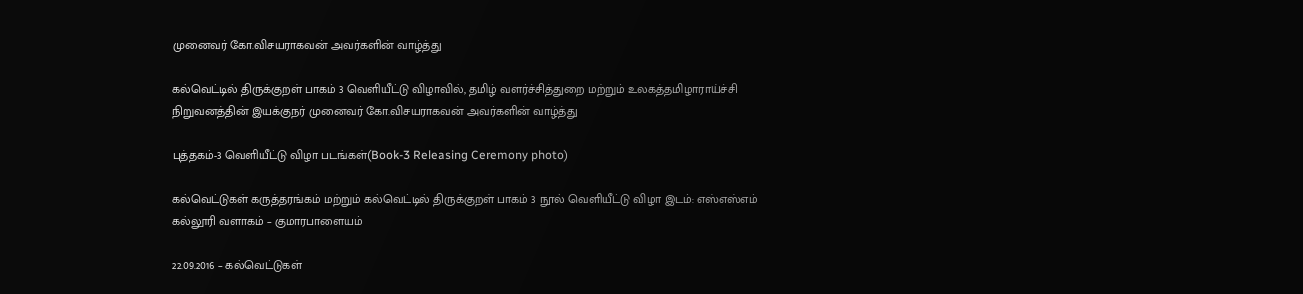முனைவர் கோ.விசயராகவன் அவர்களின் வாழ்த்து

கல்வெட்டில் திருக்குறள் பாகம் 3 வெளியீட்டு விழாவில், தமிழ் வளர்ச்சித்துறை மற்றும் உலகத்தமிழாராய்ச்சி நிறுவனத்தின் இயக்குநர் முனைவர் கோ.விசயராகவன் அவர்களின் வாழ்த்து

புத்தகம்-3 வெளியீட்டு விழா படங்கள்(Book-3 Releasing Ceremony photo)

கல்வெட்டுகள் கருத்தரங்கம் மற்றும் கல்வெட்டில் திருக்குறள் பாகம் 3 நூல் வெளியீட்டு விழா இடம்: எஸ்எஸ்எம் கல்லூரி வளாகம் – குமாரபாளையம்

22.09.2016 – கல்வெட்டுகள்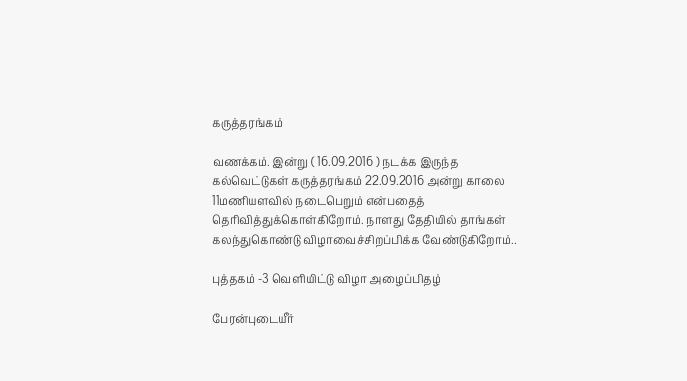கருத்தரங்கம்

வணக்கம். இன்று ( 16.09.2016 ) நடக்க இருந்த கல்வெட்டுகள் கருத்தரங்கம் 22.09.2016 அன்று காலை 11மணியளவில் நடைபெறும் என்பதைத் தெரிவித்துக்கொள்கிறோம். நாளது தேதியில் தாங்கள் கலந்துகொண்டு விழாவைச்சிறப்பிக்க வேண்டுகிறோம்..

புத்தகம் -3 வெளியிட்டு விழா அழைப்பிதழ்

பேரன்புடையீர்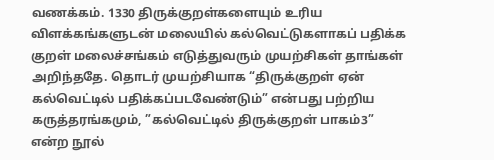வணக்கம். 1330 திருக்குறள்களையும் உரிய விளக்கங்களுடன் மலையில் கல்வெட்டுகளாகப் பதிக்க குறள் மலைச்சங்கம் எடுத்துவரும் முயற்சிகள் தாங்கள் அறிந்ததே. தொடர் முயற்சியாக “திருக்குறள் ஏன் கல்வெட்டில் பதிக்கப்படவேண்டும்” என்பது பற்றிய கருத்தரங்கமும், ”கல்வெட்டில் திருக்குறள் பாகம்3” என்ற நூல்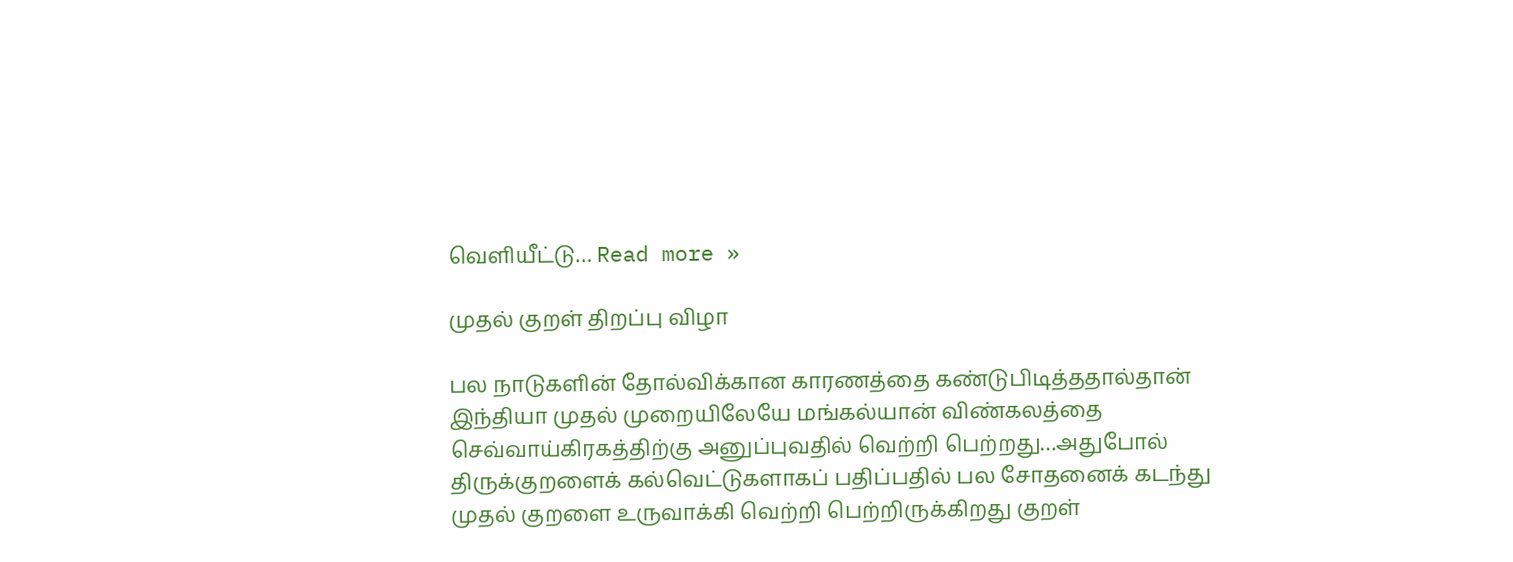வெளியீட்டு… Read more »

முதல் குறள் திறப்பு விழா

பல நாடுகளின் தோல்விக்கான காரணத்தை கண்டுபிடித்ததால்தான் இந்தியா முதல் முறையிலேயே மங்கல்யான் விண்கலத்தை செவ்வாய்கிரகத்திற்கு அனுப்புவதில் வெற்றி பெற்றது…அதுபோல் திருக்குறளைக் கல்வெட்டுகளாகப் பதிப்பதில் பல சோதனைக் கடந்து முதல் குறளை உருவாக்கி வெற்றி பெற்றிருக்கிறது குறள்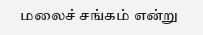மலைச் சங்கம் என்று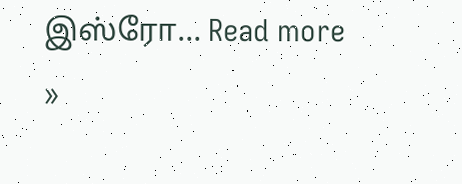இஸ்ரோ… Read more »